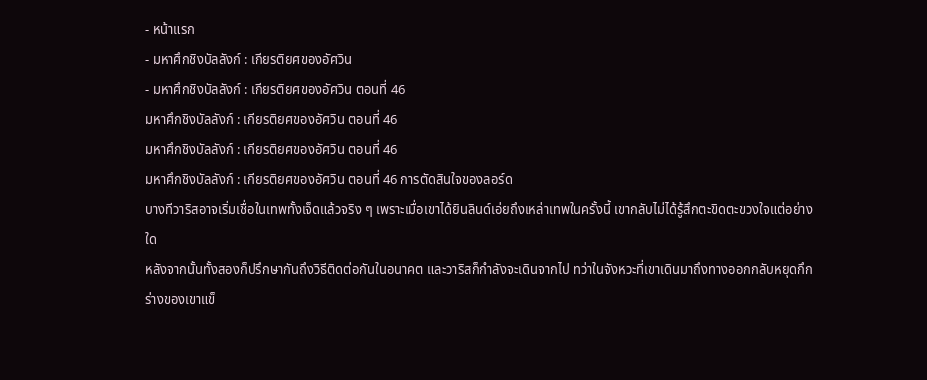- หน้าแรก
- มหาศึกชิงบัลลังก์ : เกียรติยศของอัศวิน
- มหาศึกชิงบัลลังก์ : เกียรติยศของอัศวิน ตอนที่ 46
มหาศึกชิงบัลลังก์ : เกียรติยศของอัศวิน ตอนที่ 46
มหาศึกชิงบัลลังก์ : เกียรติยศของอัศวิน ตอนที่ 46
มหาศึกชิงบัลลังก์ : เกียรติยศของอัศวิน ตอนที่ 46 การตัดสินใจของลอร์ด
บางทีวาริสอาจเริ่มเชื่อในเทพทั้งเจ็ดแล้วจริง ๆ เพราะเมื่อเขาได้ยินลินด์เอ่ยถึงเหล่าเทพในครั้งนี้ เขากลับไม่ได้รู้สึกตะขิดตะขวงใจแต่อย่างใด
หลังจากนั้นทั้งสองก็ปรึกษากันถึงวิธีติดต่อกันในอนาคต และวาริสก็กำลังจะเดินจากไป ทว่าในจังหวะที่เขาเดินมาถึงทางออกกลับหยุดกึก ร่างของเขาแข็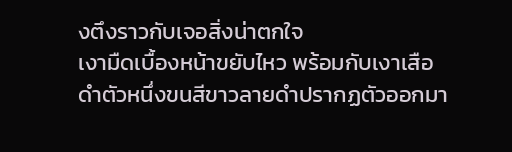งตึงราวกับเจอสิ่งน่าตกใจ
เงามืดเบื้องหน้าขยับไหว พร้อมกับเงาเสือดำตัวหนึ่งขนสีขาวลายดำปรากฏตัวออกมา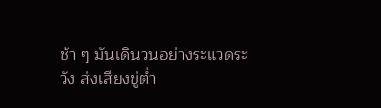ช้า ๆ มันเดินวนอย่างระแวดระวัง ส่งเสียงขู่ต่ำ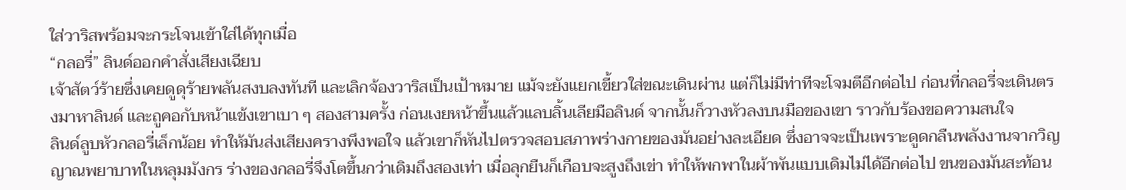ใส่วาริสพร้อมจะกระโจนเข้าใส่ได้ทุกเมื่อ
“กลอรี่” ลินด์ออกคำสั่งเสียงเฉียบ
เจ้าสัตว์ร้ายซึ่งเคยดูดุร้ายพลันสงบลงทันที และเลิกจ้องวาริสเป็นเป้าหมาย แม้จะยังแยกเขี้ยวใส่ขณะเดินผ่าน แต่ก็ไม่มีท่าทีจะโจมตีอีกต่อไป ก่อนที่กลอรี่จะเดินตรงมาหาลินด์ และถูคอกับหน้าแข้งเขาเบา ๆ สองสามครั้ง ก่อนเงยหน้าขึ้นแล้วแลบลิ้นเลียมือลินด์ จากนั้นก็วางหัวลงบนมือของเขา ราวกับร้องขอความสนใจ
ลินด์ลูบหัวกลอรี่เล็กน้อย ทำให้มันส่งเสียงครางพึงพอใจ แล้วเขาก็หันไปตรวจสอบสภาพร่างกายของมันอย่างละเอียด ซึ่งอาจจะเป็นเพราะดูดกลืนพลังงานจากวิญญาณพยาบาทในหลุมมังกร ร่างของกลอรี่จึงโตขึ้นกว่าเดิมถึงสองเท่า เมื่อลุกยืนก็เกือบจะสูงถึงเข่า ทำให้พกพาในผ้าพันแบบเดิมไม่ได้อีกต่อไป ขนของมันสะท้อน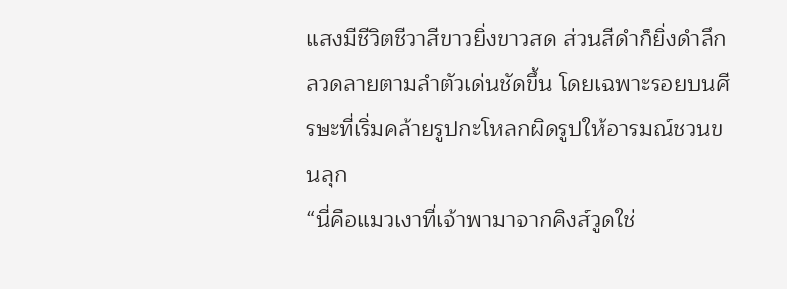แสงมีชีวิตชีวาสีขาวยิ่งขาวสด ส่วนสีดำก็ยิ่งดำลึก ลวดลายตามลำตัวเด่นชัดขึ้น โดยเฉพาะรอยบนศีรษะที่เริ่มคล้ายรูปกะโหลกผิดรูปให้อารมณ์ชวนขนลุก
“นี่คือแมวเงาที่เจ้าพามาจากคิงส์วูดใช่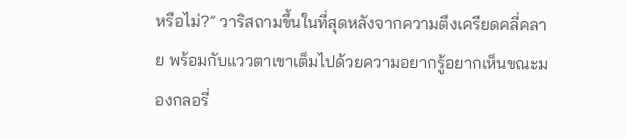หรือไม่?” วาริสถามขึ้นในที่สุดหลังจากความตึงเครียดคลี่คลาย พร้อมกับแววตาเขาเต็มไปด้วยความอยากรู้อยากเห็นขณะมองกลอรี่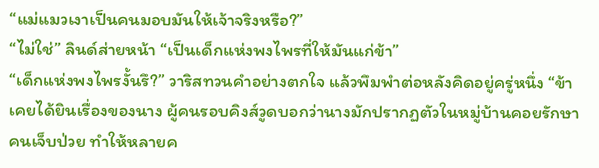“แม่แมวเงาเป็นคนมอบมันให้เจ้าจริงหรือ?”
“ไม่ใช่” ลินด์ส่ายหน้า “เป็นเด็กแห่งพงไพรที่ให้มันแก่ข้า”
“เด็กแห่งพงไพรงั้นรึ?” วาริสทวนคำอย่างตกใจ แล้วพึมพำต่อหลังคิดอยู่ครู่หนึ่ง “ข้าเคยได้ยินเรื่องของนาง ผู้คนรอบคิงส์วูดบอกว่านางมักปรากฏตัวในหมู่บ้านคอยรักษาคนเจ็บป่วย ทำให้หลายค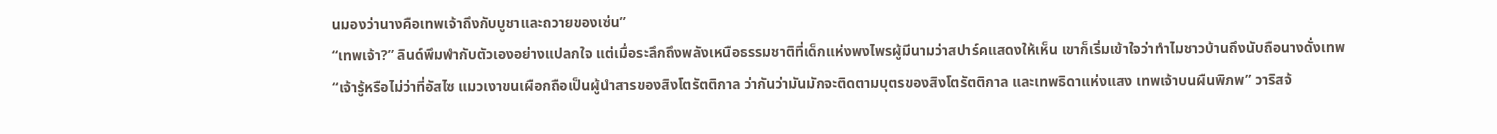นมองว่านางคือเทพเจ้าถึงกับบูชาและถวายของเซ่น”
“เทพเจ้า?” ลินด์พึมพำกับตัวเองอย่างแปลกใจ แต่เมื่อระลึกถึงพลังเหนือธรรมชาติที่เด็กแห่งพงไพรผู้มีนามว่าสปาร์คแสดงให้เห็น เขาก็เริ่มเข้าใจว่าทำไมชาวบ้านถึงนับถือนางดั่งเทพ
“เจ้ารู้หรือไม่ว่าที่อัสไซ แมวเงาขนเผือกถือเป็นผู้นำสารของสิงโตรัตติกาล ว่ากันว่ามันมักจะติดตามบุตรของสิงโตรัตติกาล และเทพธิดาแห่งแสง เทพเจ้าบนผืนพิภพ” วาริสจ้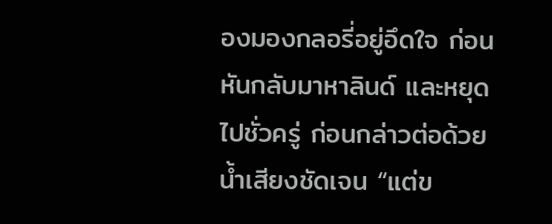องมองกลอรี่อยู่อึดใจ ก่อนหันกลับมาหาลินด์ และหยุดไปชั่วครู่ ก่อนกล่าวต่อด้วยน้ำเสียงชัดเจน “แต่ข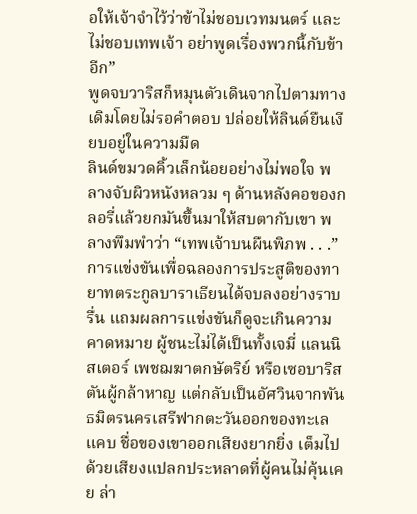อให้เจ้าจำไว้ว่าข้าไม่ชอบเวทมนตร์ และไม่ชอบเทพเจ้า อย่าพูดเรื่องพวกนี้กับข้าอีก”
พูดจบวาริสก็หมุนตัวเดินจากไปตามทางเดิมโดยไม่รอคำตอบ ปล่อยให้ลินด์ยืนเงียบอยู่ในความมืด
ลินด์ขมวดคิ้วเล็กน้อยอย่างไม่พอใจ พลางจับผิวหนังหลวม ๆ ด้านหลังคอของกลอรี่แล้วยกมันขึ้นมาให้สบตากับเขา พลางพึมพำว่า “เทพเจ้าบนผืนพิภพ . . .”
การแข่งขันเพื่อฉลองการประสูติของทายาทตระกูลบาราเธียนได้จบลงอย่างราบรื่น แถมผลการแข่งขันก็ดูจะเกินความคาดหมาย ผู้ชนะไม่ได้เป็นทั้งเจมี่ แลนนิสเตอร์ เพชฌฆาตกษัตริย์ หรือเซอบาริสตันผู้กล้าหาญ แต่กลับเป็นอัศวินจากพันธมิตรนครเสรีฟากตะวันออกของทะเลแคบ ชื่อของเขาออกเสียงยากยิ่ง เต็มไปด้วยเสียงแปลกประหลาดที่ผู้คนไม่คุ้นเคย ล่า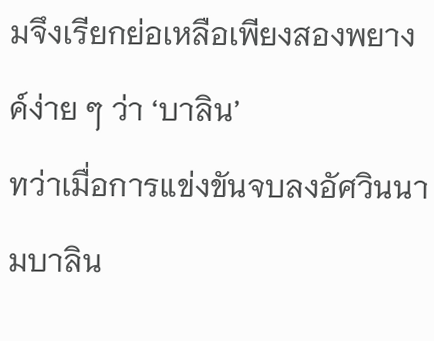มจึงเรียกย่อเหลือเพียงสองพยางค์ง่าย ๆ ว่า ‘บาลิน’
ทว่าเมื่อการแข่งขันจบลงอัศวินนามบาลิน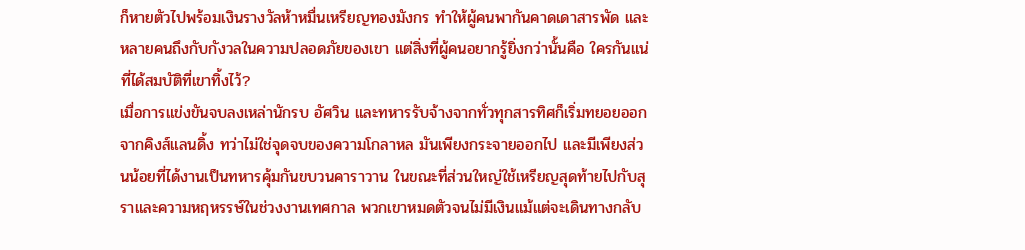ก็หายตัวไปพร้อมเงินรางวัลห้าหมื่นเหรียญทองมังกร ทำให้ผู้คนพากันคาดเดาสารพัด และหลายคนถึงกับกังวลในความปลอดภัยของเขา แต่สิ่งที่ผู้คนอยากรู้ยิ่งกว่านั้นคือ ใครกันแน่ที่ได้สมบัติที่เขาทิ้งไว้?
เมื่อการแข่งขันจบลงเหล่านักรบ อัศวิน และทหารรับจ้างจากทั่วทุกสารทิศก็เริ่มทยอยออกจากคิงส์แลนดิ้ง ทว่าไม่ใช่จุดจบของความโกลาหล มันเพียงกระจายออกไป และมีเพียงส่วนน้อยที่ได้งานเป็นทหารคุ้มกันขบวนคาราวาน ในขณะที่ส่วนใหญ่ใช้เหรียญสุดท้ายไปกับสุราและความหฤหรรษ์ในช่วงงานเทศกาล พวกเขาหมดตัวจนไม่มีเงินแม้แต่จะเดินทางกลับ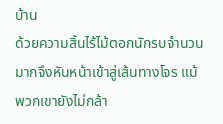บ้าน
ด้วยความสิ้นไร้ไม้ตอกนักรบจำนวนมากจึงหันหน้าเข้าสู่เส้นทางโจร แม้พวกเขายังไม่กล้า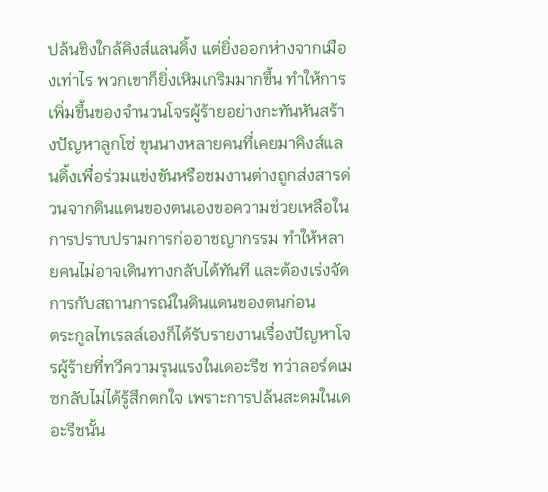ปล้นชิงใกล้คิงส์แลนดิ้ง แต่ยิ่งออกห่างจากเมืองเท่าไร พวกเขาก็ยิ่งเหิมเกริมมากขึ้น ทำให้การเพิ่มขึ้นของจำนวนโจรผู้ร้ายอย่างกะทันหันสร้างปัญหาลูกโซ่ ขุนนางหลายคนที่เคยมาคิงส์แลนดิ้งเพื่อร่วมแข่งขันหรือชมงานต่างถูกส่งสารด่วนจากดินแดนของตนเองขอความช่วยเหลือในการปราบปรามการก่ออาชญากรรม ทำให้หลายคนไม่อาจเดินทางกลับได้ทันที และต้องเร่งจัดการกับสถานการณ์ในดินแดนของตนก่อน
ตระกูลไทเรลล์เองก็ได้รับรายงานเรื่องปัญหาโจรผู้ร้ายที่ทวีความรุนแรงในเดอะรีช ทว่าลอร์ดเมซกลับไม่ได้รู้สึกตกใจ เพราะการปล้นสะดมในเดอะรีชนั้น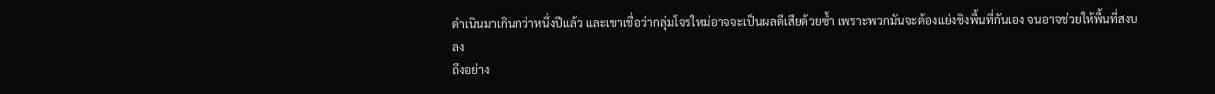ดำเนินมาเกินกว่าหนึ่งปีแล้ว และเขาเชื่อว่ากลุ่มโจรใหม่อาจจะเป็นผลดีเสียด้วยซ้ำ เพราะพวกมันจะต้องแย่งชิงพื้นที่กันเอง จนอาจช่วยให้พื้นที่สงบลง
ถึงอย่าง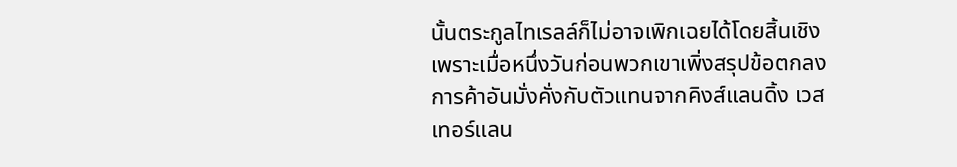นั้นตระกูลไทเรลล์ก็ไม่อาจเพิกเฉยได้โดยสิ้นเชิง เพราะเมื่อหนึ่งวันก่อนพวกเขาเพิ่งสรุปข้อตกลงการค้าอันมั่งคั่งกับตัวแทนจากคิงส์แลนดิ้ง เวสเทอร์แลน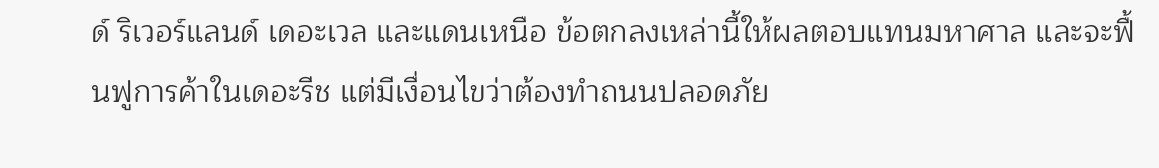ด์ ริเวอร์แลนด์ เดอะเวล และแดนเหนือ ข้อตกลงเหล่านี้ให้ผลตอบแทนมหาศาล และจะฟื้นฟูการค้าในเดอะรีช แต่มีเงื่อนไขว่าต้องทำถนนปลอดภัย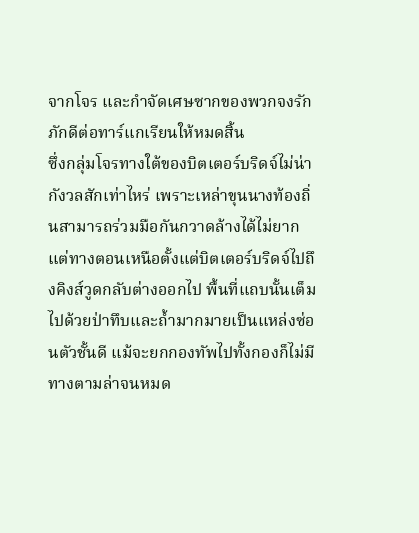จากโจร และกำจัดเศษซากของพวกจงรักภักดีต่อทาร์แกเรียนให้หมดสิ้น
ซึ่งกลุ่มโจรทางใต้ของบิตเตอร์บริดจ์ไม่น่ากังวลสักเท่าไหร่ เพราะเหล่าขุนนางท้องถิ่นสามารถร่วมมือกันกวาดล้างได้ไม่ยาก แต่ทางตอนเหนือตั้งแต่บิตเตอร์บริดจ์ไปถึงคิงส์วูดกลับต่างออกไป พื้นที่แถบนั้นเต็มไปด้วยป่าทึบและถ้ำมากมายเป็นแหล่งซ่อนตัวชั้นดี แม้จะยกกองทัพไปทั้งกองก็ไม่มีทางตามล่าจนหมด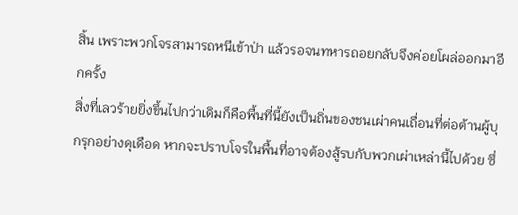สิ้น เพราะพวกโจรสามารถหนีเข้าป่า แล้วรอจนทหารถอยกลับจึงค่อยโผล่ออกมาอีกครั้ง
สิ่งที่เลวร้ายยิ่งขึ้นไปกว่าเดิมก็คือพื้นที่นี้ยังเป็นถิ่นของชนเผ่าคนเถื่อนที่ต่อต้านผู้บุกรุกอย่างดุเดือด หากจะปราบโจรในพื้นที่อาจต้องสู้รบกับพวกเผ่าเหล่านี้ไปด้วย ซึ่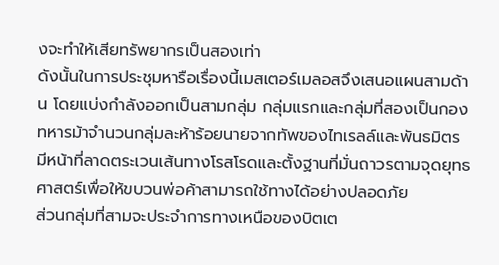งจะทำให้เสียทรัพยากรเป็นสองเท่า
ดังนั้นในการประชุมหารือเรื่องนี้เมสเตอร์เมลอสจึงเสนอแผนสามด้าน โดยแบ่งกำลังออกเป็นสามกลุ่ม กลุ่มแรกและกลุ่มที่สองเป็นกองทหารม้าจำนวนกลุ่มละห้าร้อยนายจากทัพของไทเรลล์และพันธมิตร มีหน้าที่ลาดตระเวนเส้นทางโรสโรดและตั้งฐานที่มั่นถาวรตามจุดยุทธศาสตร์เพื่อให้ขบวนพ่อค้าสามารถใช้ทางได้อย่างปลอดภัย
ส่วนกลุ่มที่สามจะประจำการทางเหนือของบิตเต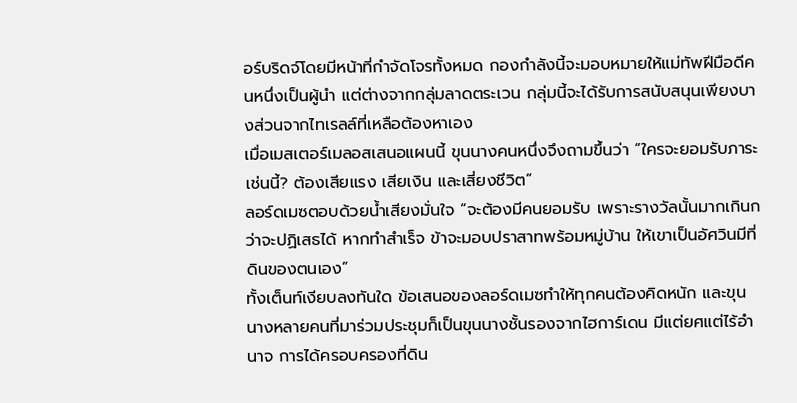อร์บริดจ์โดยมีหน้าที่กำจัดโจรทั้งหมด กองกำลังนี้จะมอบหมายให้แม่ทัพฝีมือดีคนหนึ่งเป็นผู้นำ แต่ต่างจากกลุ่มลาดตระเวน กลุ่มนี้จะได้รับการสนับสนุนเพียงบางส่วนจากไทเรลล์ที่เหลือต้องหาเอง
เมื่อเมสเตอร์เมลอสเสนอแผนนี้ ขุนนางคนหนึ่งจึงถามขึ้นว่า “ใครจะยอมรับภาระเช่นนี้? ต้องเสียแรง เสียเงิน และเสี่ยงชีวิต”
ลอร์ดเมซตอบด้วยน้ำเสียงมั่นใจ “จะต้องมีคนยอมรับ เพราะรางวัลนั้นมากเกินกว่าจะปฏิเสธได้ หากทำสำเร็จ ข้าจะมอบปราสาทพร้อมหมู่บ้าน ให้เขาเป็นอัศวินมีที่ดินของตนเอง”
ทั้งเต็นท์เงียบลงทันใด ข้อเสนอของลอร์ดเมซทำให้ทุกคนต้องคิดหนัก และขุนนางหลายคนที่มาร่วมประชุมก็เป็นขุนนางชั้นรองจากไฮการ์เดน มีแต่ยศแต่ไร้อำนาจ การได้ครอบครองที่ดิน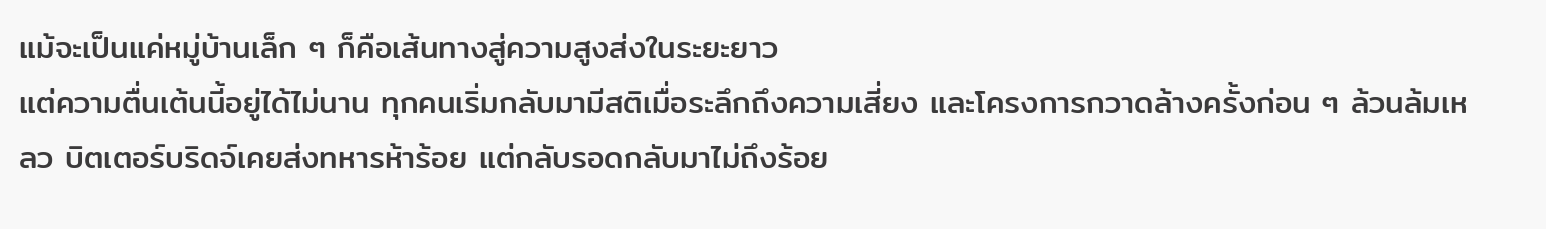แม้จะเป็นแค่หมู่บ้านเล็ก ๆ ก็คือเส้นทางสู่ความสูงส่งในระยะยาว
แต่ความตื่นเต้นนี้อยู่ได้ไม่นาน ทุกคนเริ่มกลับมามีสติเมื่อระลึกถึงความเสี่ยง และโครงการกวาดล้างครั้งก่อน ๆ ล้วนล้มเหลว บิตเตอร์บริดจ์เคยส่งทหารห้าร้อย แต่กลับรอดกลับมาไม่ถึงร้อย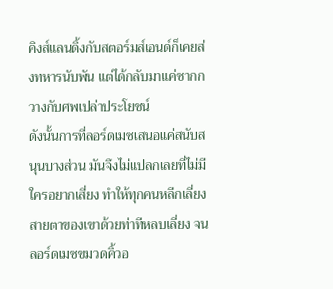คิงส์แลนดิ้งกับสตอร์มส์เอนด์ก็เคยส่งทหารนับพัน แต่ได้กลับมาแค่ซากกวางกับศพเปล่าประโยชน์
ดังนั้นการที่ลอร์ดเมซเสนอแค่สนับสนุนบางส่วน มันจึงไม่แปลกเลยที่ไม่มีใครอยากเสี่ยง ทำให้ทุกคนหลีกเลี่ยงสายตาของเขาด้วยท่าทีหลบเลี่ยง จนลอร์ดเมซขมวดคิ้วอ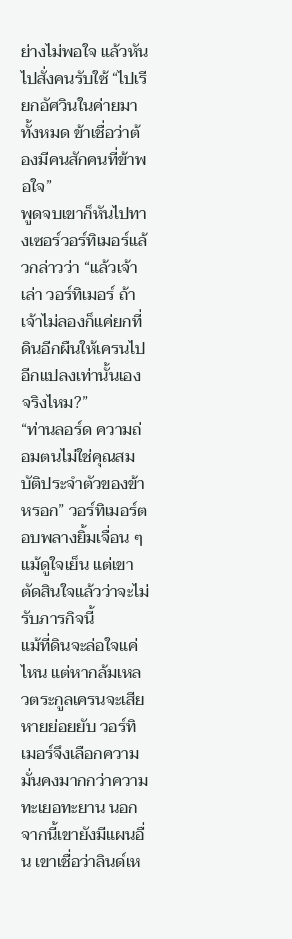ย่างไม่พอใจ แล้วหันไปสั่งคนรับใช้ “ไปเรียกอัศวินในค่ายมาทั้งหมด ข้าเชื่อว่าต้องมีคนสักคนที่ข้าพอใจ”
พูดจบเขาก็หันไปทางเซอร์วอร์ทิเมอร์แล้วกล่าวว่า “แล้วเจ้าเล่า วอร์ทิเมอร์ ถ้าเจ้าไม่ลองก็แค่ยกที่ดินอีกผืนให้เครนไปอีกแปลงเท่านั้นเอง จริงไหม?”
“ท่านลอร์ด ความถ่อมตนไม่ใช่คุณสมบัติประจำตัวของข้าหรอก” วอร์ทิเมอร์ตอบพลางยิ้มเจื่อน ๆ แม้ดูใจเย็น แต่เขาตัดสินใจแล้วว่าจะไม่รับภารกิจนี้
แม้ที่ดินจะล่อใจแค่ไหน แต่หากล้มเหลวตระกูลเครนจะเสียหายย่อยยับ วอร์ทิเมอร์จึงเลือกความมั่นคงมากกว่าความทะเยอทะยาน นอกจากนี้เขายังมีแผนอื่น เขาเชื่อว่าลินด์เห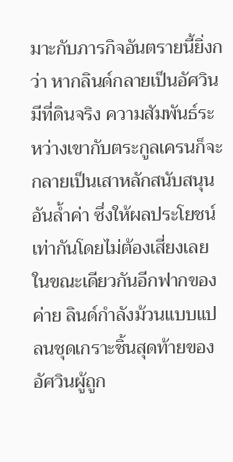มาะกับภารกิจอันตรายนี้ยิ่งกว่า หากลินด์กลายเป็นอัศวินมีที่ดินจริง ความสัมพันธ์ระหว่างเขากับตระกูลเครนก็จะกลายเป็นเสาหลักสนับสนุนอันล้ำค่า ซึ่งให้ผลประโยชน์เท่ากันโดยไม่ต้องเสี่ยงเลย
ในขณะเดียวกันอีกฟากของค่าย ลินด์กำลังม้วนแบบแปลนชุดเกราะชิ้นสุดท้ายของอัศวินผู้ถูก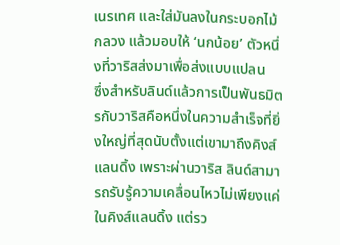เนรเทศ และใส่มันลงในกระบอกไม้กลวง แล้วมอบให้ ‘นกน้อย’ ตัวหนึ่งที่วาริสส่งมาเพื่อส่งแบบแปลน
ซึ่งสำหรับลินด์แล้วการเป็นพันธมิตรกับวาริสคือหนึ่งในความสำเร็จที่ยิ่งใหญ่ที่สุดนับตั้งแต่เขามาถึงคิงส์แลนดิ้ง เพราะผ่านวาริส ลินด์สามารถรับรู้ความเคลื่อนไหวไม่เพียงแค่ในคิงส์แลนดิ้ง แต่รว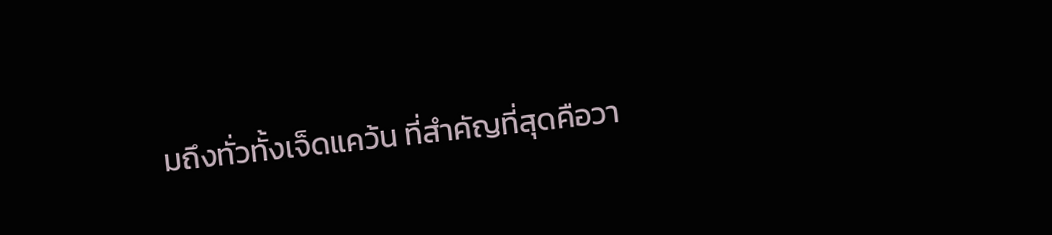มถึงทั่วทั้งเจ็ดแคว้น ที่สำคัญที่สุดคือวา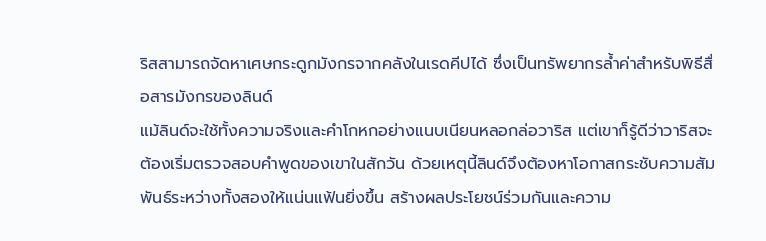ริสสามารถจัดหาเศษกระดูกมังกรจากคลังในเรดคีปได้ ซึ่งเป็นทรัพยากรล้ำค่าสำหรับพิธีสื่อสารมังกรของลินด์
แม้ลินด์จะใช้ทั้งความจริงและคำโกหกอย่างแนบเนียนหลอกล่อวาริส แต่เขาก็รู้ดีว่าวาริสจะต้องเริ่มตรวจสอบคำพูดของเขาในสักวัน ด้วยเหตุนี้ลินด์จึงต้องหาโอกาสกระชับความสัมพันธ์ระหว่างทั้งสองให้แน่นแฟ้นยิ่งขึ้น สร้างผลประโยชน์ร่วมกันและความ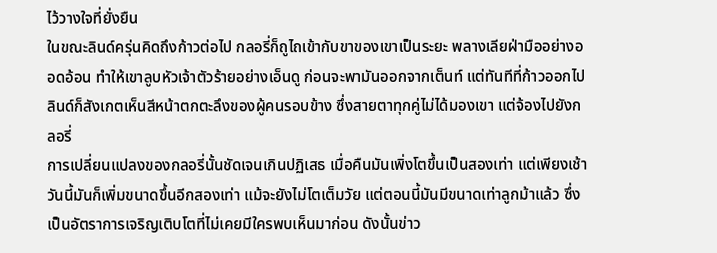ไว้วางใจที่ยั่งยืน
ในขณะลินด์ครุ่นคิดถึงก้าวต่อไป กลอรี่ก็ถูไถเข้ากับขาของเขาเป็นระยะ พลางเลียฝ่ามืออย่างออดอ้อน ทำให้เขาลูบหัวเจ้าตัวร้ายอย่างเอ็นดู ก่อนจะพามันออกจากเต็นท์ แต่ทันทีที่ก้าวออกไป ลินด์ก็สังเกตเห็นสีหน้าตกตะลึงของผู้คนรอบข้าง ซึ่งสายตาทุกคู่ไม่ได้มองเขา แต่จ้องไปยังกลอรี่
การเปลี่ยนแปลงของกลอรี่นั้นชัดเจนเกินปฏิเสธ เมื่อคืนมันเพิ่งโตขึ้นเป็นสองเท่า แต่เพียงเช้าวันนี้มันก็เพิ่มขนาดขึ้นอีกสองเท่า แม้จะยังไม่โตเต็มวัย แต่ตอนนี้มันมีขนาดเท่าลูกม้าแล้ว ซึ่งเป็นอัตราการเจริญเติบโตที่ไม่เคยมีใครพบเห็นมาก่อน ดังนั้นข่าว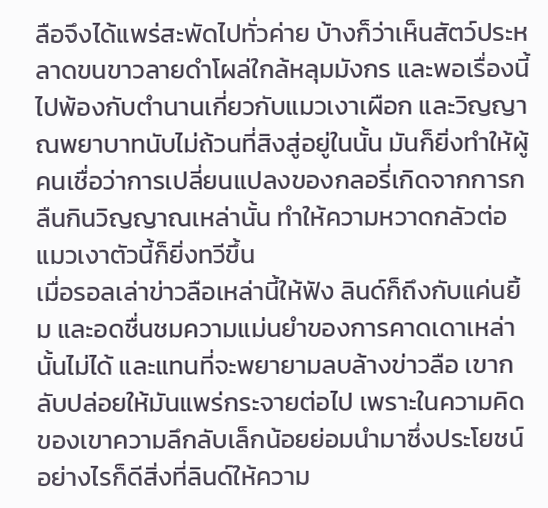ลือจึงได้แพร่สะพัดไปทั่วค่าย บ้างก็ว่าเห็นสัตว์ประหลาดขนขาวลายดำโผล่ใกล้หลุมมังกร และพอเรื่องนี้ไปพ้องกับตำนานเกี่ยวกับแมวเงาเผือก และวิญญาณพยาบาทนับไม่ถ้วนที่สิงสู่อยู่ในนั้น มันก็ยิ่งทำให้ผู้คนเชื่อว่าการเปลี่ยนแปลงของกลอรี่เกิดจากการกลืนกินวิญญาณเหล่านั้น ทำให้ความหวาดกลัวต่อแมวเงาตัวนี้ก็ยิ่งทวีขึ้น
เมื่อรอลเล่าข่าวลือเหล่านี้ให้ฟัง ลินด์ก็ถึงกับแค่นยิ้ม และอดชื่นชมความแม่นยำของการคาดเดาเหล่านั้นไม่ได้ และแทนที่จะพยายามลบล้างข่าวลือ เขากลับปล่อยให้มันแพร่กระจายต่อไป เพราะในความคิดของเขาความลึกลับเล็กน้อยย่อมนำมาซึ่งประโยชน์
อย่างไรก็ดีสิ่งที่ลินด์ให้ความ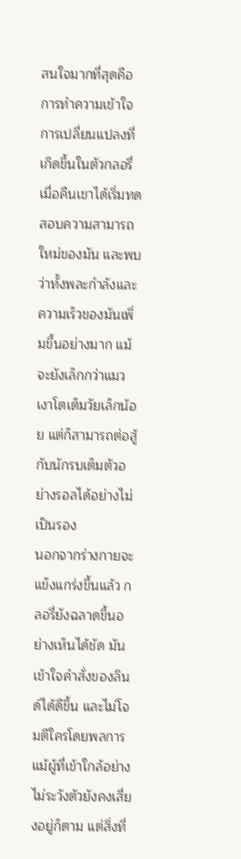สนใจมากที่สุดคือการทำความเข้าใจการเปลี่ยนแปลงที่เกิดขึ้นในตัวกลอรี่ เมื่อคืนเขาได้เริ่มทดสอบความสามารถใหม่ของมัน และพบว่าทั้งพละกำลังและความเร็วของมันเพิ่มขึ้นอย่างมาก แม้จะยังเล็กกว่าแมวเงาโตเต็มวัยเล็กน้อย แต่ก็สามารถต่อสู้กับนักรบเต็มตัวอย่างรอลได้อย่างไม่เป็นรอง
นอกจากร่างกายจะแข็งแกร่งขึ้นแล้ว กลอรี่ยังฉลาดขึ้นอย่างเห็นได้ชัด มันเข้าใจคำสั่งของลินด์ได้ดีขึ้น และไม่โจมตีใครโดยพลการ แม้ผู้ที่เข้าใกล้อย่างไม่ระวังตัวยังคงเสี่ยงอยู่ก็ตาม แต่สิ่งที่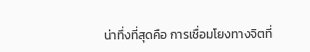น่าทึ่งที่สุดคือ การเชื่อมโยงทางจิตที่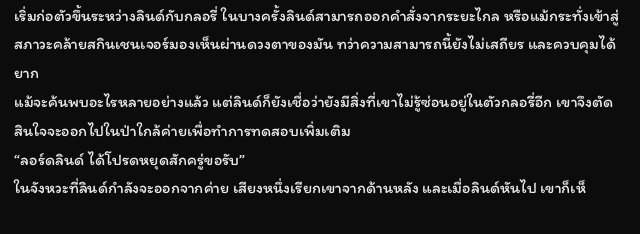เริ่มก่อตัวขึ้นระหว่างลินด์กับกลอรี่ ในบางครั้งลินด์สามารถออกคำสั่งจากระยะไกล หรือแม้กระทั่งเข้าสู่สภาวะคล้ายสกินเชนเจอร์มองเห็นผ่านดวงตาของมัน ทว่าความสามารถนี้ยังไม่เสถียร และควบคุมได้ยาก
แม้จะค้นพบอะไรหลายอย่างแล้ว แต่ลินด์ก็ยังเชื่อว่ายังมีสิ่งที่เขาไม่รู้ซ่อนอยู่ในตัวกลอรี่อีก เขาจึงตัดสินใจจะออกไปในป่าใกล้ค่ายเพื่อทำการทดสอบเพิ่มเติม
“ลอร์ดลินด์ ได้โปรดหยุดสักครู่ขอรับ”
ในจังหวะที่ลินด์กำลังจะออกจากค่าย เสียงหนึ่งเรียกเขาจากด้านหลัง และเมื่อลินด์หันไป เขาก็เห็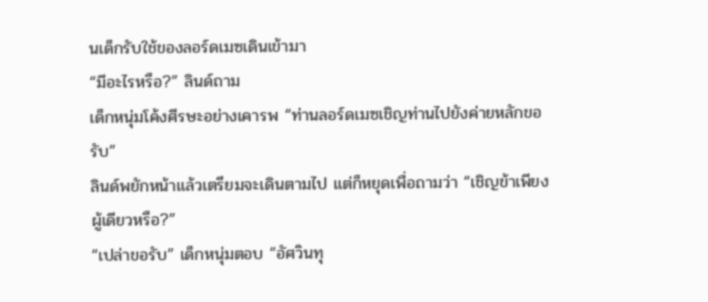นเด็กรับใช้ของลอร์ดเมซเดินเข้ามา
“มีอะไรหรือ?” ลินด์ถาม
เด็กหนุ่มโค้งศีรษะอย่างเคารพ “ท่านลอร์ดเมซเชิญท่านไปยังค่ายหลักขอรับ”
ลินด์พยักหน้าแล้วเตรียมจะเดินตามไป แต่ก็หยุดเพื่อถามว่า “เชิญข้าเพียงผู้เดียวหรือ?”
“เปล่าขอรับ” เด็กหนุ่มตอบ “อัศวินทุ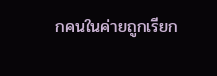กคนในค่ายถูกเรียก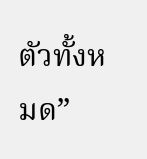ตัวทั้งหมด”